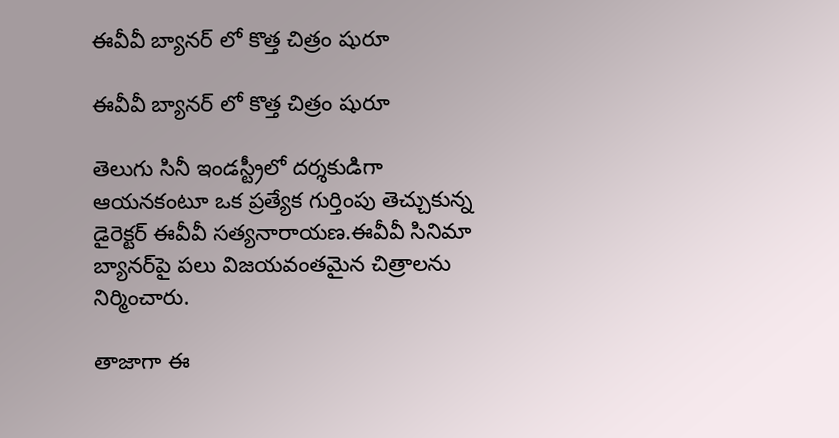ఈవీవీ బ్యానర్‌‌ లో కొత్త చిత్రం షురూ

ఈవీవీ బ్యానర్‌‌ లో కొత్త చిత్రం షురూ

తెలుగు సినీ ఇండస్ట్రీలో దర్శకుడిగా ఆయనకంటూ ఒక ప్రత్యేక గుర్తింపు తెచ్చుకున్న  డైరెక్టర్ ఈవీవీ సత్యనారాయణ.ఈవీవీ సినిమా బ్యానర్‌‌‌‌పై పలు విజయవంతమైన చిత్రాలను నిర్మించారు.

తాజాగా ఈ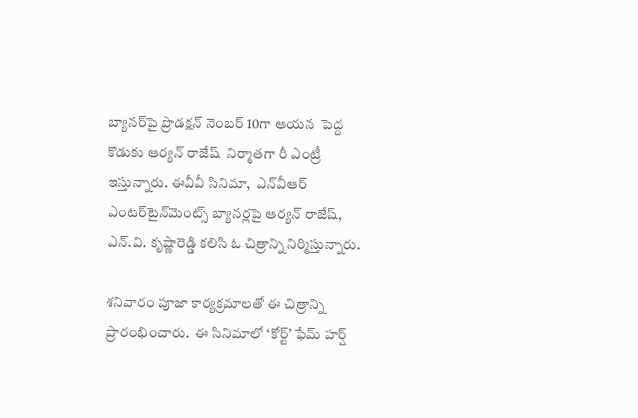బ్యానర్‌‌‌‌పై ప్రొడక్షన్ నెంబర్ 10గా ఆయన  పెద్ద కొడుకు ఆర్యన్ రాజేష్  నిర్మాతగా రీ ఎంట్రీ ఇస్తున్నారు. ఈవీవీ సినిమా,  ఎన్‌‌వీఆర్ ఎంటర్‌‌టైన్‌‌మెంట్స్ బ్యానర్లపై ఆర్యన్ రాజేష్, ఎన్.వి. కృష్ణారెడ్డి కలిసి ఓ చిత్రాన్ని నిర్మిస్తున్నారు.

శనివారం పూజా కార్యక్రమాలతో ఈ చిత్రాన్ని  ప్రారంభించారు.  ఈ సినిమాలో ‘కోర్ట్’ ఫేమ్ హర్ష్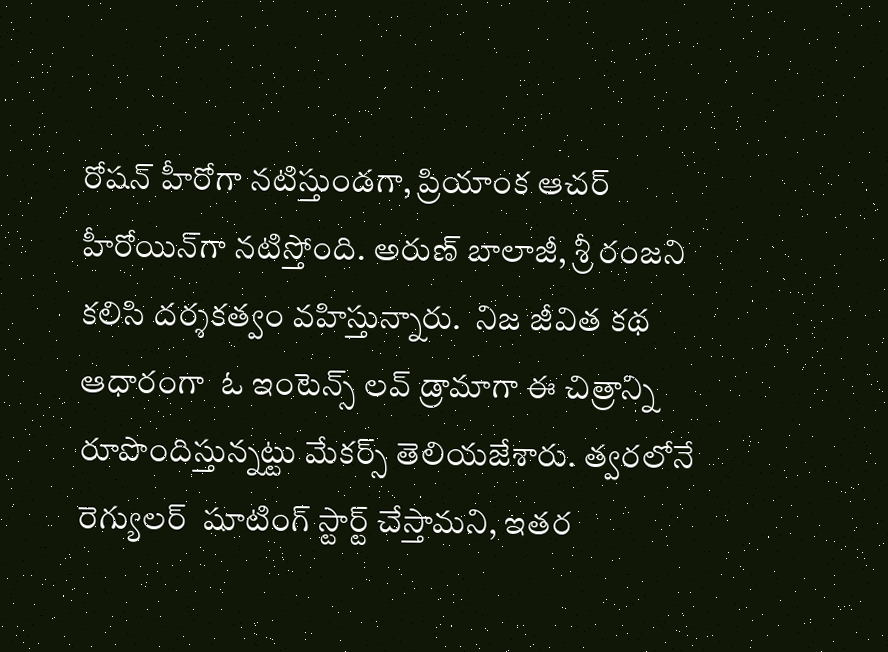రోషన్ హీరోగా నటిస్తుండగా, ప్రియాంక ఆచర్ హీరోయిన్‌‌గా నటిస్తోంది. అరుణ్ బాలాజీ, శ్రీ రంజని కలిసి దర్శకత్వం వహిస్తున్నారు.  నిజ జీవిత కథ ఆధారంగా  ఓ ఇంటెన్స్ లవ్ డ్రామాగా ఈ చిత్రాన్ని రూపొందిస్తున్నట్టు మేకర్స్ తెలియజేశారు. త్వరలోనే  రెగ్యులర్  షూటింగ్ స్టార్ట్ చేస్తామని, ఇతర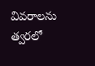వివరాలను త్వరలో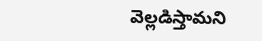వెల్లడిస్తామని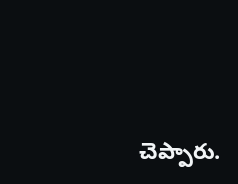చెప్పారు.